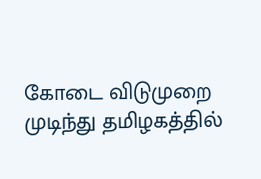கோடை விடுமுறை முடிந்து தமிழகத்தில்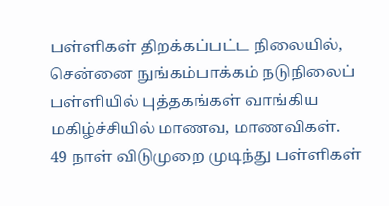பள்ளிகள் திறக்கப்பட்ட நிலையில், சென்னை நுங்கம்பாக்கம் நடுநிலைப் பள்ளியில் புத்தகங்கள் வாங்கிய மகிழ்ச்சியில் மாணவ, மாணவிகள்.
49 நாள் விடுமுறை முடிந்து பள்ளிகள்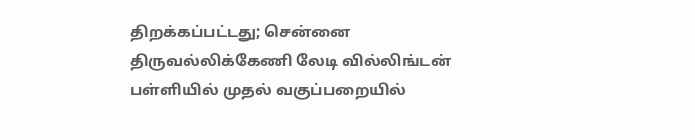திறக்கப்பட்டது; சென்னை திருவல்லிக்கேணி லேடி வில்லிங்டன் பள்ளியில் முதல் வகுப்பறையில்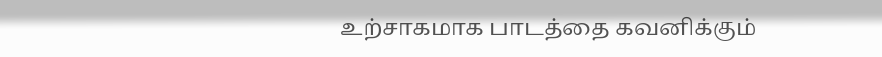உற்சாகமாக பாடத்தை கவனிக்கும்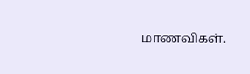மாணவிகள்.